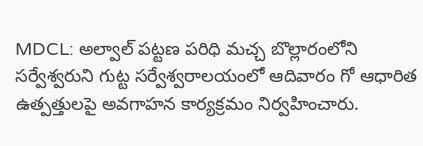MDCL: అల్వాల్ పట్టణ పరిధి మచ్చ బొల్లారంలోని సర్వేశ్వరుని గుట్ట సర్వేశ్వరాలయంలో ఆదివారం గో ఆధారిత ఉత్పత్తులపై అవగాహన కార్యక్రమం నిర్వహించారు.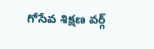గోసేవ శిక్షణ వర్గ్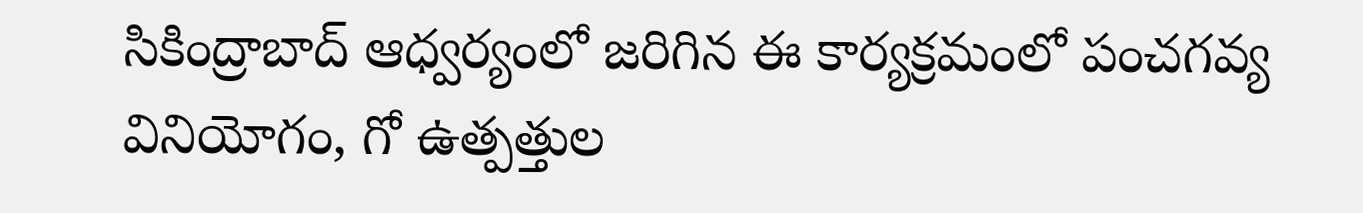సికింద్రాబాద్ ఆధ్వర్యంలో జరిగిన ఈ కార్యక్రమంలో పంచగవ్య వినియోగం, గో ఉత్పత్తుల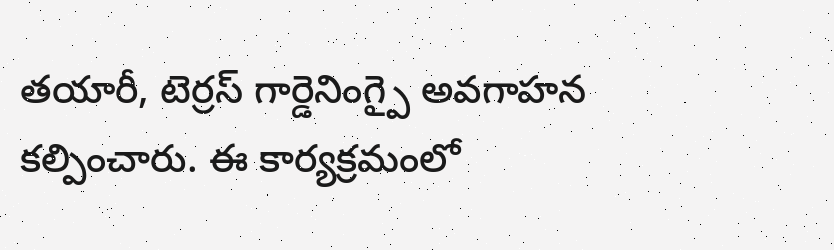తయారీ, టెర్రస్ గార్డెనింగ్పై అవగాహన కల్పించారు. ఈ కార్యక్రమంలో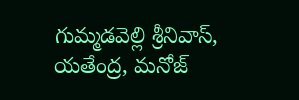గుమ్మడవెల్లి శ్రీనివాస్, యతేంద్ర, మనోజ్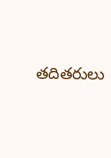తదితరులు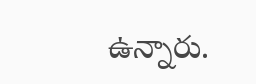ఉన్నారు.